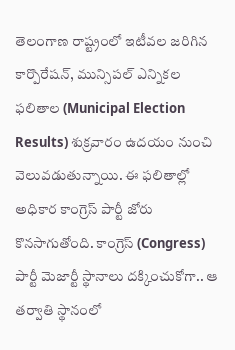తెలంగాణ రాష్ట్రంలో ఇటీవల జరిగిన కార్పొరేషన్, మున్సిపల్ ఎన్నికల ఫలితాల (Municipal Election Results) శుక్రవారం ఉదయం నుంచి వెలువడుతున్నాయి. ఈ ఫలితాల్లో అధికార కాంగ్రెస్ పార్టీ జోరు కొనసాగుతోంది. కాంగ్రెస్ (Congress) పార్టీ మెజార్టీ స్థానాలు దక్కించుకోగా.. ఆ తర్వాతి స్థానంలో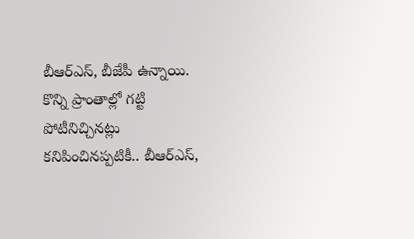బీఆర్ఎస్, బీజేపీ ఉన్నాయి. కొన్ని ప్రాంతాల్లో గట్టి పోటీనిచ్చినట్లు కనిపించినప్పటికీ.. బీఆర్ఎస్,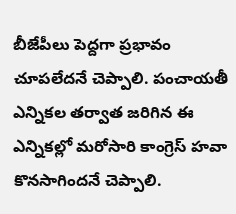బీజేపీలు పెద్దగా ప్రభావం చూపలేదనే చెప్పాలి. పంచాయతీ ఎన్నికల తర్వాత జరిగిన ఈ ఎన్నికల్లో మరోసారి కాంగ్రెస్ హవా కొనసాగిందనే చెప్పాలి.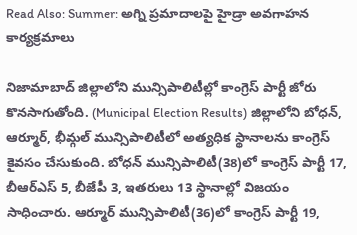Read Also: Summer: అగ్ని ప్రమాదాలపై హైడ్రా అవగాహన కార్యక్రమాలు

నిజామాబాద్ జిల్లాలోని మున్సిపాలిటీల్లో కాంగ్రెస్ పార్టీ జోరు కొనసాగుతోంది. (Municipal Election Results) జిల్లాలోని బోధన్, ఆర్మూర్, భీమ్గల్ మున్సిపాలిటీలో అత్యధిక స్థానాలను కాంగ్రెస్ కైవసం చేసుకుంది. బోధన్ మున్సిపాలిటీ(38)లో కాంగ్రెస్ పార్టీ 17, బీఆర్ఎస్ 5, బీజేపీ 3, ఇతరులు 13 స్థానాల్లో విజయం సాధించారు. ఆర్మూర్ మున్సిపాలిటీ(36)లో కాంగ్రెస్ పార్టీ 19,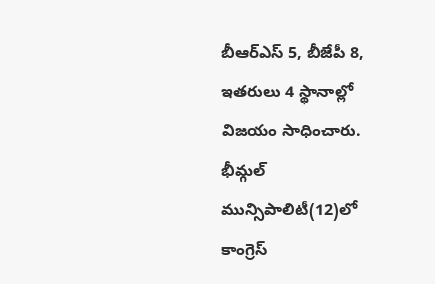బీఆర్ఎస్ 5, బీజేపీ 8, ఇతరులు 4 స్థానాల్లో విజయం సాధించారు. భీమ్గల్ మున్సిపాలిటీ(12)లో కాంగ్రెస్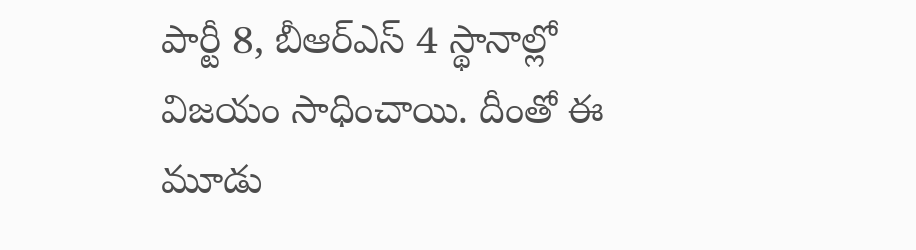పార్టీ 8, బీఆర్ఎస్ 4 స్థానాల్లో విజయం సాధించాయి. దీంతో ఈ మూడు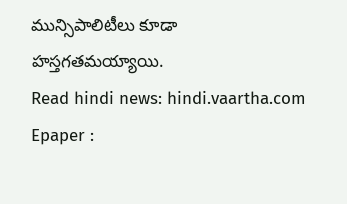మున్సిపాలిటీలు కూడా హస్తగతమయ్యాయి.
Read hindi news: hindi.vaartha.com
Epaper :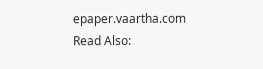epaper.vaartha.com
Read Also: